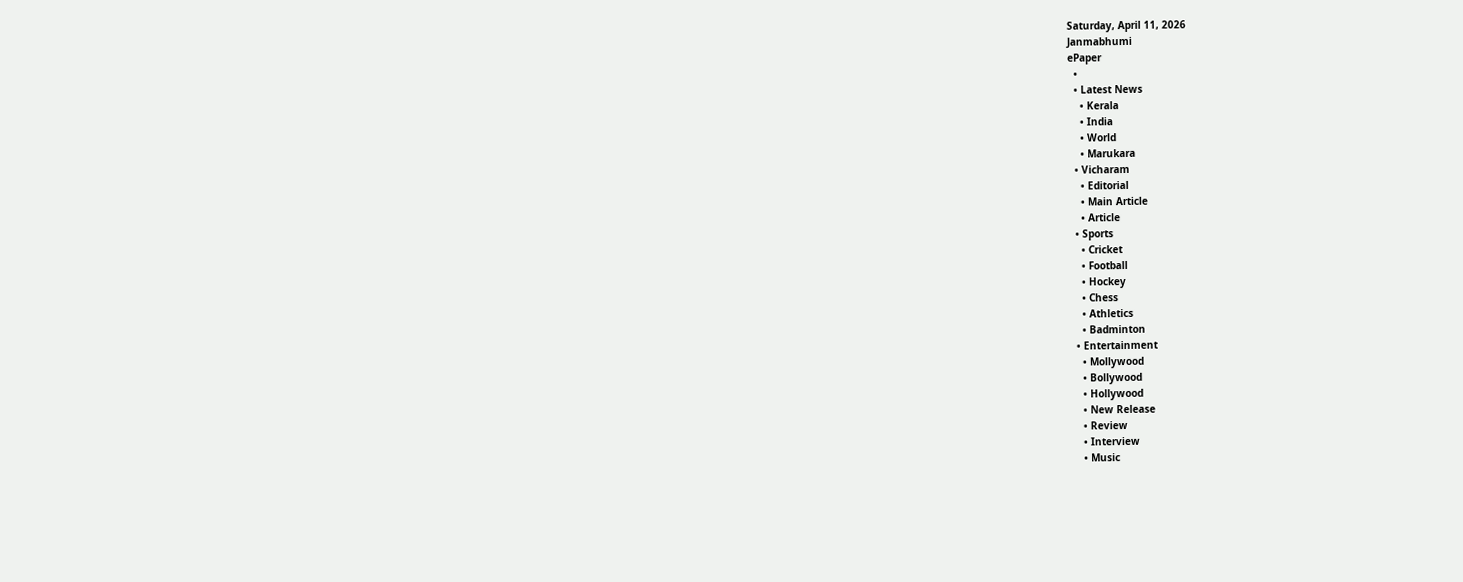Saturday, April 11, 2026
Janmabhumi
ePaper
  •
  • Latest News
    • Kerala
    • India
    • World
    • Marukara
  • Vicharam
    • Editorial
    • Main Article
    • Article
  • Sports
    • Cricket
    • Football
    • Hockey
    • Chess
    • Athletics
    • Badminton
  • Entertainment
    • Mollywood
    • Bollywood
    • Hollywood
    • New Release
    • Review
    • Interview
    • Music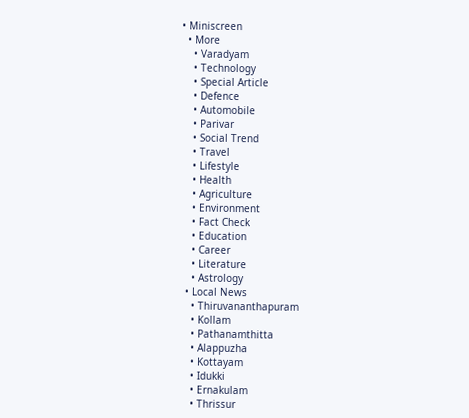• Miniscreen
  • More
    • Varadyam
    • Technology
    • Special Article
    • Defence
    • Automobile
    • Parivar
    • Social Trend
    • Travel
    • Lifestyle
    • Health
    • Agriculture
    • Environment
    • Fact Check
    • Education
    • Career
    • Literature
    • Astrology
  • Local News
    • Thiruvananthapuram
    • Kollam
    • Pathanamthitta
    • Alappuzha
    • Kottayam
    • Idukki
    • Ernakulam
    • Thrissur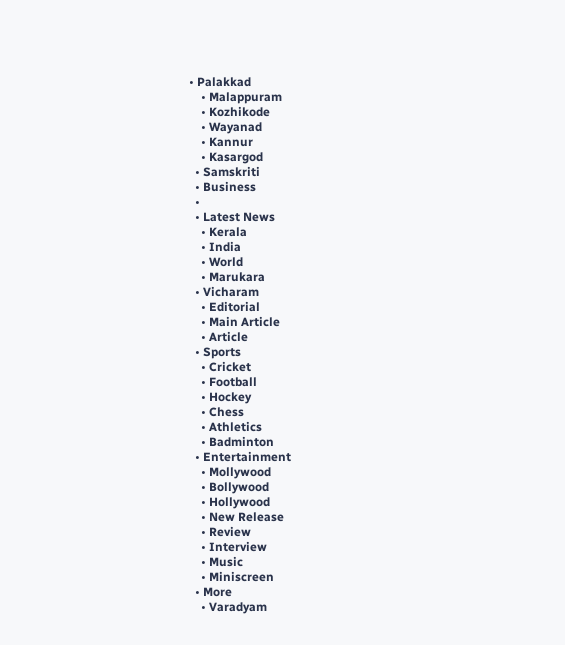• Palakkad
    • Malappuram
    • Kozhikode
    • Wayanad
    • Kannur
    • Kasargod
  • Samskriti
  • Business
  •
  • Latest News
    • Kerala
    • India
    • World
    • Marukara
  • Vicharam
    • Editorial
    • Main Article
    • Article
  • Sports
    • Cricket
    • Football
    • Hockey
    • Chess
    • Athletics
    • Badminton
  • Entertainment
    • Mollywood
    • Bollywood
    • Hollywood
    • New Release
    • Review
    • Interview
    • Music
    • Miniscreen
  • More
    • Varadyam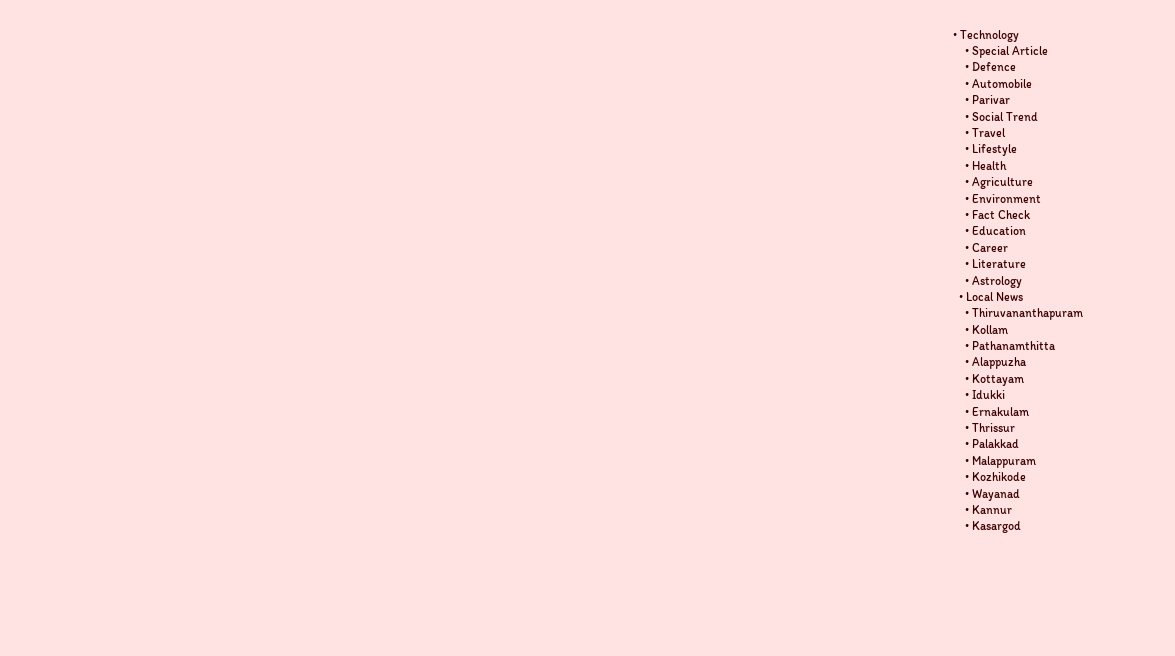• Technology
    • Special Article
    • Defence
    • Automobile
    • Parivar
    • Social Trend
    • Travel
    • Lifestyle
    • Health
    • Agriculture
    • Environment
    • Fact Check
    • Education
    • Career
    • Literature
    • Astrology
  • Local News
    • Thiruvananthapuram
    • Kollam
    • Pathanamthitta
    • Alappuzha
    • Kottayam
    • Idukki
    • Ernakulam
    • Thrissur
    • Palakkad
    • Malappuram
    • Kozhikode
    • Wayanad
    • Kannur
    • Kasargod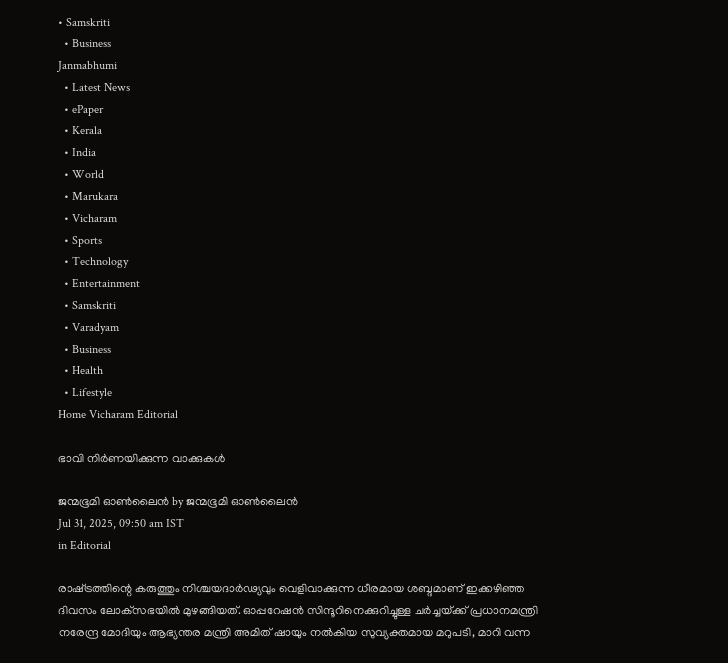• Samskriti
  • Business
Janmabhumi
  • Latest News
  • ePaper
  • Kerala
  • India
  • World
  • Marukara
  • Vicharam
  • Sports
  • Technology
  • Entertainment
  • Samskriti
  • Varadyam
  • Business
  • Health
  • Lifestyle
Home Vicharam Editorial

ഭാവി നിര്‍ണയിക്കുന്ന വാക്കുകള്‍

ജന്മഭൂമി ഓണ്‍ലൈന്‍ by ജന്മഭൂമി ഓണ്‍ലൈന്‍
Jul 31, 2025, 09:50 am IST
in Editorial

രാഷ്‌ട്രത്തിന്റെ കരുത്തും നിശ്ചയദാര്‍ഢ്യവും വെളിവാക്കുന്ന ധീരമായ ശബ്ദമാണ് ഇക്കഴിഞ്ഞ ദിവസം ലോക്‌സഭയില്‍ മുഴങ്ങിയത്. ഓപ്പറേഷന്‍ സിന്ദൂറിനെക്കുറിച്ചുള്ള ചര്‍ച്ചയ്‌ക്ക് പ്രധാനമന്ത്രി നരേന്ദ്ര മോദിയും ആഭ്യന്തര മന്ത്രി അമിത് ഷായും നല്‍കിയ സുവ്യക്തമായ മറുപടി, മാറി വന്ന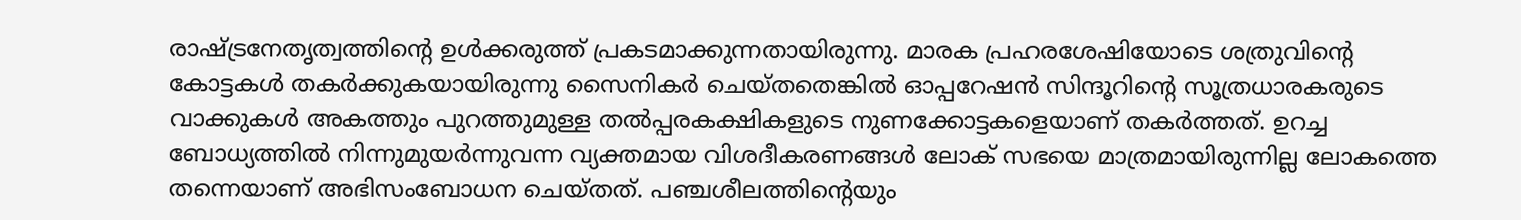രാഷ്‌ട്രനേതൃത്വത്തിന്റെ ഉള്‍ക്കരുത്ത് പ്രകടമാക്കുന്നതായിരുന്നു. മാരക പ്രഹരശേഷിയോടെ ശത്രുവിന്റെ കോട്ടകള്‍ തകര്‍ക്കുകയായിരുന്നു സൈനികര്‍ ചെയ്തതെങ്കില്‍ ഓപ്പറേഷന്‍ സിന്ദൂറിന്റെ സൂത്രധാരകരുടെ വാക്കുകള്‍ അകത്തും പുറത്തുമുള്ള തല്‍പ്പരകക്ഷികളുടെ നുണക്കോട്ടകളെയാണ് തകര്‍ത്തത്. ഉറച്ച ബോധ്യത്തില്‍ നിന്നുമുയര്‍ന്നുവന്ന വ്യക്തമായ വിശദീകരണങ്ങള്‍ ലോക് സഭയെ മാത്രമായിരുന്നില്ല ലോകത്തെ തന്നെയാണ് അഭിസംബോധന ചെയ്തത്. പഞ്ചശീലത്തിന്റെയും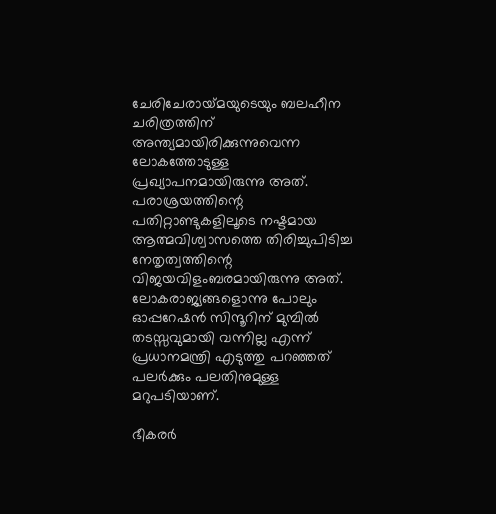ചേരിചേരായ്‌മയുടെയും ബലഹീന ചരിത്രത്തിന് അന്ത്യമായിരിക്കുന്നുവെന്ന ലോകത്തോടുള്ള പ്രഖ്യാപനമായിരുന്നു അത്. പരാശ്രയത്തിന്റെ പതിറ്റാണ്ടുകളിലൂടെ നഷ്ടമായ ആത്മവിശ്വാസത്തെ തിരിച്ചുപിടിച്ച നേതൃത്വത്തിന്റെ വിജയവിളംബരമായിരുന്നു അത്. ലോകരാജ്യങ്ങളൊന്നു പോലും ഓപ്പറേഷന്‍ സിന്ദൂറിന് മുമ്പില്‍ തടസ്സവുമായി വന്നില്ല എന്ന് പ്രധാനമന്ത്രി എടുത്തു പറഞ്ഞത് പലര്‍ക്കും പലതിനുമുള്ള മറുപടിയാണ്.

ഭീകരര്‍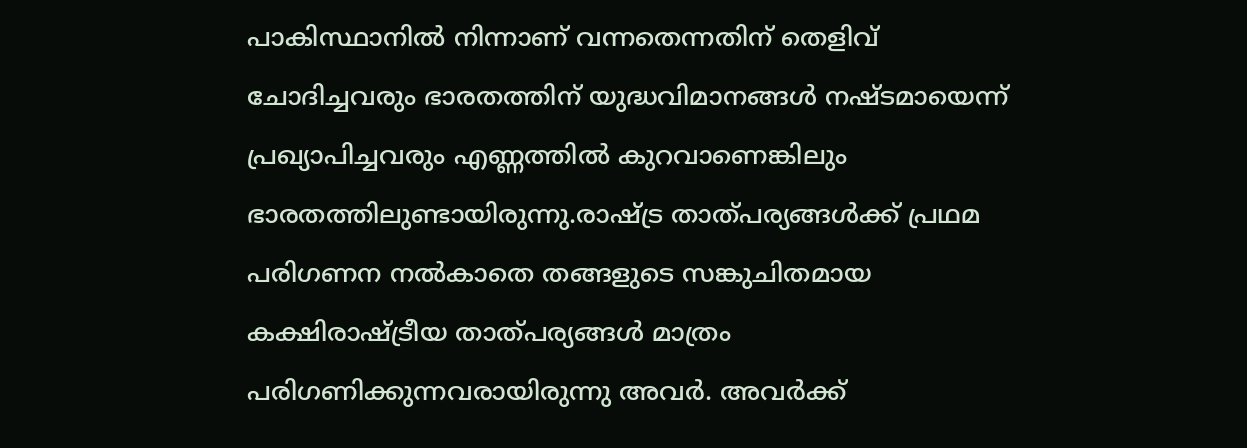പാകിസ്ഥാനില്‍ നിന്നാണ് വന്നതെന്നതിന് തെളിവ് ചോദിച്ചവരും ഭാരതത്തിന് യുദ്ധവിമാനങ്ങള്‍ നഷ്ടമായെന്ന് പ്രഖ്യാപിച്ചവരും എണ്ണത്തില്‍ കുറവാണെങ്കിലും ഭാരതത്തിലുണ്ടായിരുന്നു.രാഷ്‌ട്ര താത്പര്യങ്ങള്‍ക്ക് പ്രഥമ പരിഗണന നല്‍കാതെ തങ്ങളുടെ സങ്കുചിതമായ കക്ഷിരാഷ്‌ട്രീയ താത്പര്യങ്ങള്‍ മാത്രം പരിഗണിക്കുന്നവരായിരുന്നു അവര്‍. അവര്‍ക്ക്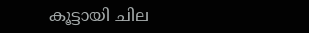കൂട്ടായി ചില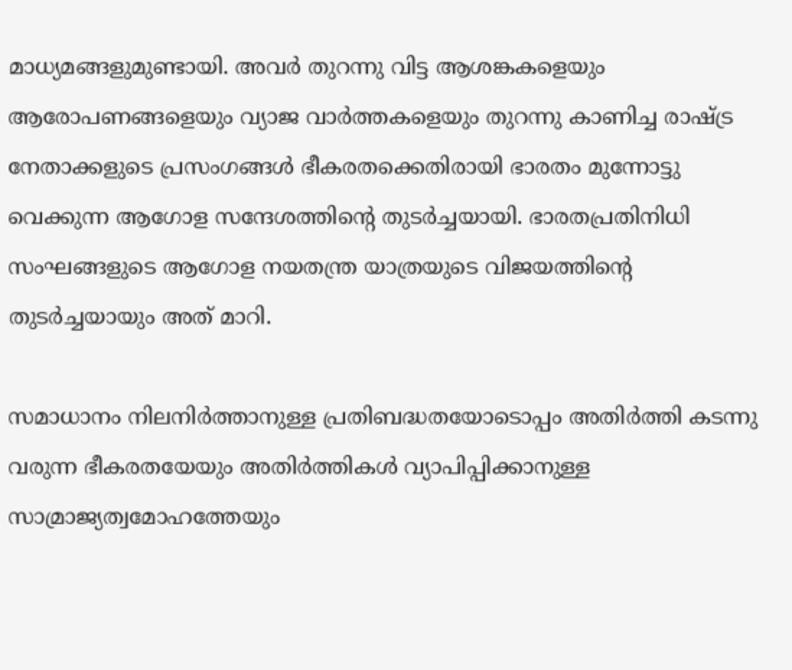മാധ്യമങ്ങളുമുണ്ടായി. അവര്‍ തുറന്നു വിട്ട ആശങ്കകളെയും ആരോപണങ്ങളെയും വ്യാജ വാര്‍ത്തകളെയും തുറന്നു കാണിച്ച രാഷ്‌ട്ര നേതാക്കളുടെ പ്രസംഗങ്ങള്‍ ഭീകരതക്കെതിരായി ഭാരതം മുന്നോട്ടു വെക്കുന്ന ആഗോള സന്ദേശത്തിന്റെ തുടര്‍ച്ചയായി. ഭാരതപ്രതിനിധി സംഘങ്ങളുടെ ആഗോള നയതന്ത്ര യാത്രയുടെ വിജയത്തിന്റെ തുടര്‍ച്ചയായും അത് മാറി.

സമാധാനം നിലനിര്‍ത്താനുള്ള പ്രതിബദ്ധതയോടൊപ്പം അതിര്‍ത്തി കടന്നു വരുന്ന ഭീകരതയേയും അതിര്‍ത്തികള്‍ വ്യാപിപ്പിക്കാനുള്ള സാമ്രാജ്യത്വമോഹത്തേയും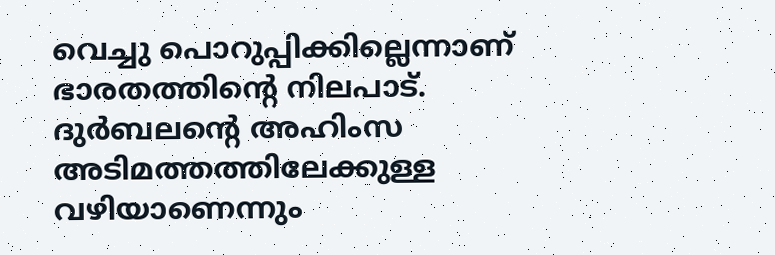വെച്ചു പൊറുപ്പിക്കില്ലെന്നാണ് ഭാരതത്തിന്റെ നിലപാട്. ദുര്‍ബലന്റെ അഹിംസ അടിമത്തത്തിലേക്കുള്ള വഴിയാണെന്നും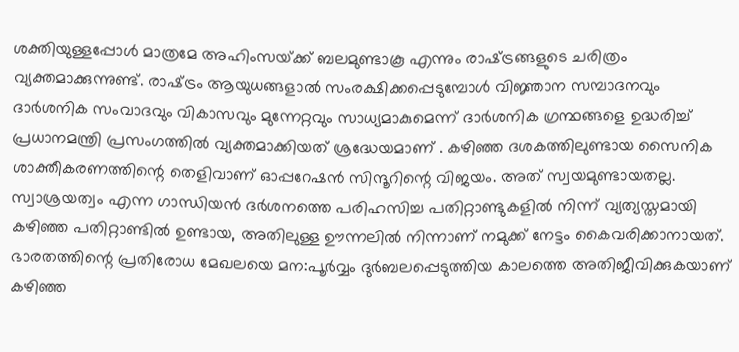ശക്തിയുള്ളപ്പോള്‍ മാത്രമേ അഹിംസയ്‌ക്ക് ബലമുണ്ടാകൂ എന്നും രാഷ്‌ട്രങ്ങളുടെ ചരിത്രം വ്യക്തമാക്കുന്നുണ്ട്. രാഷ്‌ട്രം ആയുധങ്ങളാല്‍ സംരക്ഷിക്കപ്പെടുമ്പോള്‍ വിജ്ഞാന സമ്പാദനവും ദാര്‍ശനിക സംവാദവും വികാസവും മുന്നേറ്റവും സാധ്യമാകുമെന്ന് ദാര്‍ശനിക ഗ്രന്ഥങ്ങളെ ഉദ്ധരിച്ച് പ്രധാനമന്ത്രി പ്രസംഗത്തില്‍ വ്യക്തമാക്കിയത് ശ്രദ്ധേയമാണ് . കഴിഞ്ഞ ദശകത്തിലുണ്ടായ സൈനിക ശാക്തീകരണത്തിന്റെ തെളിവാണ് ഓപ്പറേഷന്‍ സിന്ദൂറിന്റെ വിജയം. അത് സ്വയമുണ്ടായതല്ല. സ്വാശ്രയത്വം എന്ന ഗാന്ധിയന്‍ ദര്‍ശനത്തെ പരിഹസിച്ച പതിറ്റാണ്ടുകളില്‍ നിന്ന് വ്യത്യസ്തമായി കഴിഞ്ഞ പതിറ്റാണ്ടില്‍ ഉണ്ടായ, അതിലുള്ള ഊന്നലില്‍ നിന്നാണ് നമുക്ക് നേട്ടം കൈവരിക്കാനായത്. ഭാരതത്തിന്റെ പ്രതിരോധ മേഖലയെ മന:പൂര്‍വ്വം ദുര്‍ബലപ്പെടുത്തിയ കാലത്തെ അതിജീവിക്കുകയാണ് കഴിഞ്ഞ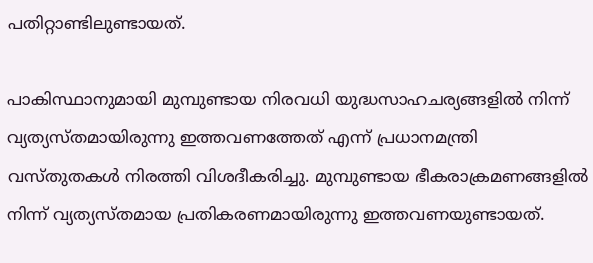പതിറ്റാണ്ടിലുണ്ടായത്.

പാകിസ്ഥാനുമായി മുമ്പുണ്ടായ നിരവധി യുദ്ധസാഹചര്യങ്ങളില്‍ നിന്ന് വ്യത്യസ്തമായിരുന്നു ഇത്തവണത്തേത് എന്ന് പ്രധാനമന്ത്രി വസ്തുതകള്‍ നിരത്തി വിശദീകരിച്ചു. മുമ്പുണ്ടായ ഭീകരാക്രമണങ്ങളില്‍ നിന്ന് വ്യത്യസ്തമായ പ്രതികരണമായിരുന്നു ഇത്തവണയുണ്ടായത്.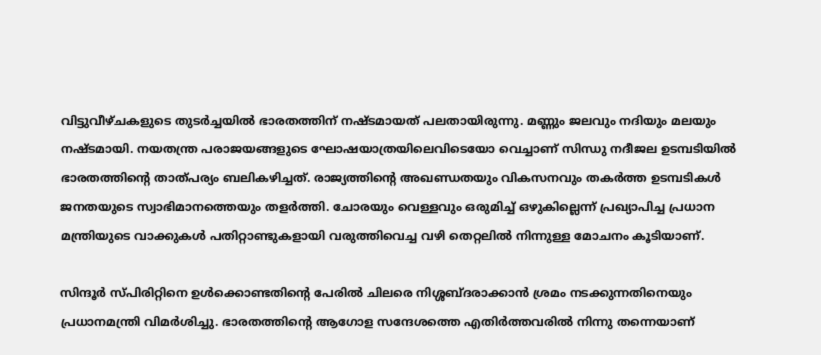വിട്ടുവീഴ്ചകളുടെ തുടര്‍ച്ചയില്‍ ഭാരതത്തിന് നഷ്ടമായത് പലതായിരുന്നു. മണ്ണും ജലവും നദിയും മലയും നഷ്ടമായി. നയതന്ത്ര പരാജയങ്ങളുടെ ഘോഷയാത്രയിലെവിടെയോ വെച്ചാണ് സിന്ധു നദീജല ഉടമ്പടിയില്‍ ഭാരതത്തിന്റെ താത്പര്യം ബലികഴിച്ചത്. രാജ്യത്തിന്റെ അഖണ്ഡതയും വികസനവും തകര്‍ത്ത ഉടമ്പടികള്‍ ജനതയുടെ സ്വാഭിമാനത്തെയും തളര്‍ത്തി. ചോരയും വെള്ളവും ഒരുമിച്ച് ഒഴുകില്ലെന്ന് പ്രഖ്യാപിച്ച പ്രധാന മന്ത്രിയുടെ വാക്കുകള്‍ പതിറ്റാണ്ടുകളായി വരുത്തിവെച്ച വഴി തെറ്റലില്‍ നിന്നുള്ള മോചനം കൂടിയാണ്.

സിന്ദൂര്‍ സ്പിരിറ്റിനെ ഉള്‍ക്കൊണ്ടതിന്റെ പേരില്‍ ചിലരെ നിശ്ശബ്ദരാക്കാന്‍ ശ്രമം നടക്കുന്നതിനെയും പ്രധാനമന്ത്രി വിമര്‍ശിച്ചു. ഭാരതത്തിന്റെ ആഗോള സന്ദേശത്തെ എതിര്‍ത്തവരില്‍ നിന്നു തന്നെയാണ്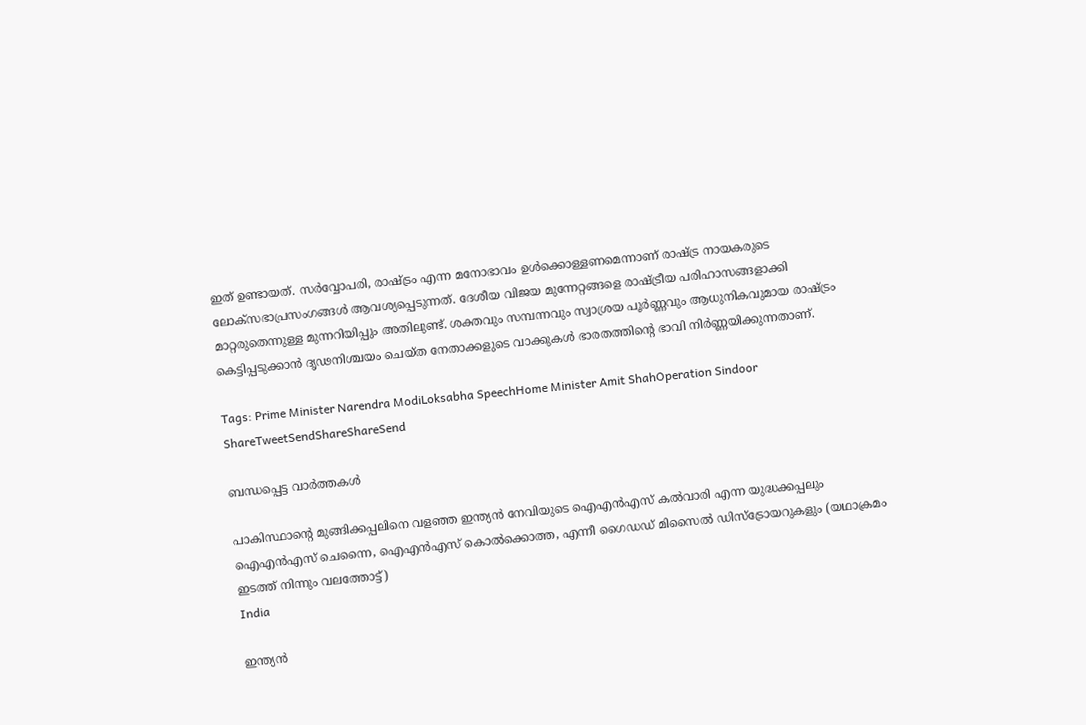ഇത് ഉണ്ടായത്. സര്‍വ്വോപരി, രാഷ്‌ട്രം എന്ന മനോഭാവം ഉള്‍ക്കൊള്ളണമെന്നാണ് രാഷ്‌ട്ര നായകരുടെ ലോക്‌സഭാപ്രസംഗങ്ങള്‍ ആവശ്യപ്പെടുന്നത്. ദേശീയ വിജയ മുന്നേറ്റങ്ങളെ രാഷ്‌ട്രീയ പരിഹാസങ്ങളാക്കി മാറ്റരുതെന്നുള്ള മുന്നറിയിപ്പും അതിലുണ്ട്. ശക്തവും സമ്പന്നവും സ്വാശ്രയ പൂര്‍ണ്ണവും ആധുനികവുമായ രാഷ്‌ട്രം കെട്ടിപ്പടുക്കാന്‍ ദൃഢനിശ്ചയം ചെയ്ത നേതാക്കളുടെ വാക്കുകള്‍ ഭാരതത്തിന്റെ ഭാവി നിര്‍ണ്ണയിക്കുന്നതാണ്.

Tags: Prime Minister Narendra ModiLoksabha SpeechHome Minister Amit ShahOperation Sindoor
ShareTweetSendShareShareSend

ബന്ധപ്പെട്ട വാര്‍ത്തകള്‍

പാകിസ്ഥാന്‍റെ മുങ്ങിക്കപ്പലിനെ വളഞ്ഞ ഇന്ത്യന്‍ നേവിയുടെ ഐഎന്‍എസ് കല്‍വാരി എന്ന യുദ്ധക്കപ്പലും ഐഎന്‍എസ് ചെന്നൈ, ഐഎന്‍എസ് കൊല്‍ക്കൊത്ത, എന്നീ ഗൈഡഡ് മിസൈല്‍ ഡിസ്ട്രോയറുകളും (യഥാക്രമം ഇടത്ത് നിന്നും വലത്തോട്ട്)
India

ഇന്ത്യന്‍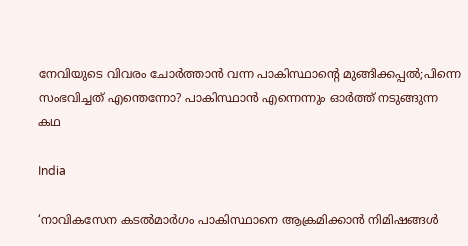നേവിയുടെ വിവരം ചോര്‍ത്താന്‍ വന്ന പാകിസ്ഥാന്റെ മുങ്ങിക്കപ്പല്‍;പിന്നെ സംഭവിച്ചത് എന്തെന്നോ? പാകിസ്ഥാന്‍ എന്നെന്നും ഓര്‍ത്ത് നടുങ്ങുന്ന കഥ

India

‘നാവികസേന കടൽമാർഗം പാകിസ്ഥാനെ ആക്രമിക്കാൻ നിമിഷങ്ങള്‍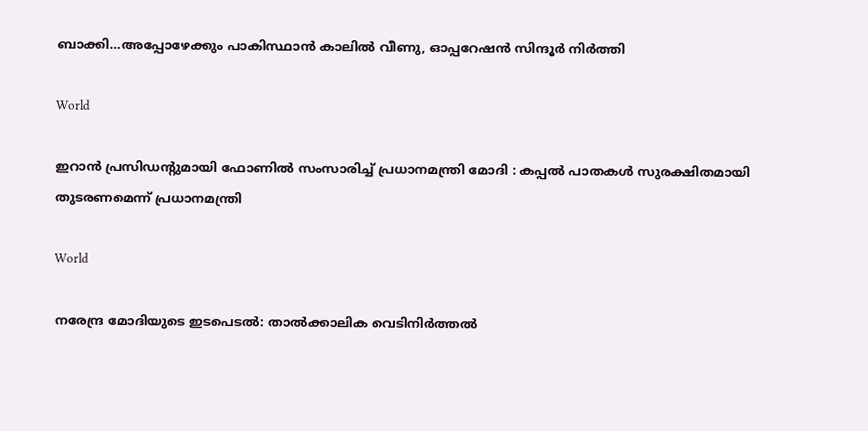ബാക്കി…അപ്പോഴേക്കും പാകിസ്ഥാന്‍ കാലില്‍ വീണു, ഓപ്പറേഷന്‍ സിന്ദൂര്‍ നിര്‍ത്തി

World

ഇറാൻ പ്രസിഡന്റുമായി ഫോണിൽ സംസാരിച്ച് പ്രധാനമന്ത്രി മോദി : കപ്പൽ പാതകൾ സുരക്ഷിതമായി തുടരണമെന്ന് പ്രധാനമന്ത്രി

World

നരേന്ദ്ര മോദിയുടെ ഇടപെടല്‍: താൽക്കാലിക വെടിനിർത്തൽ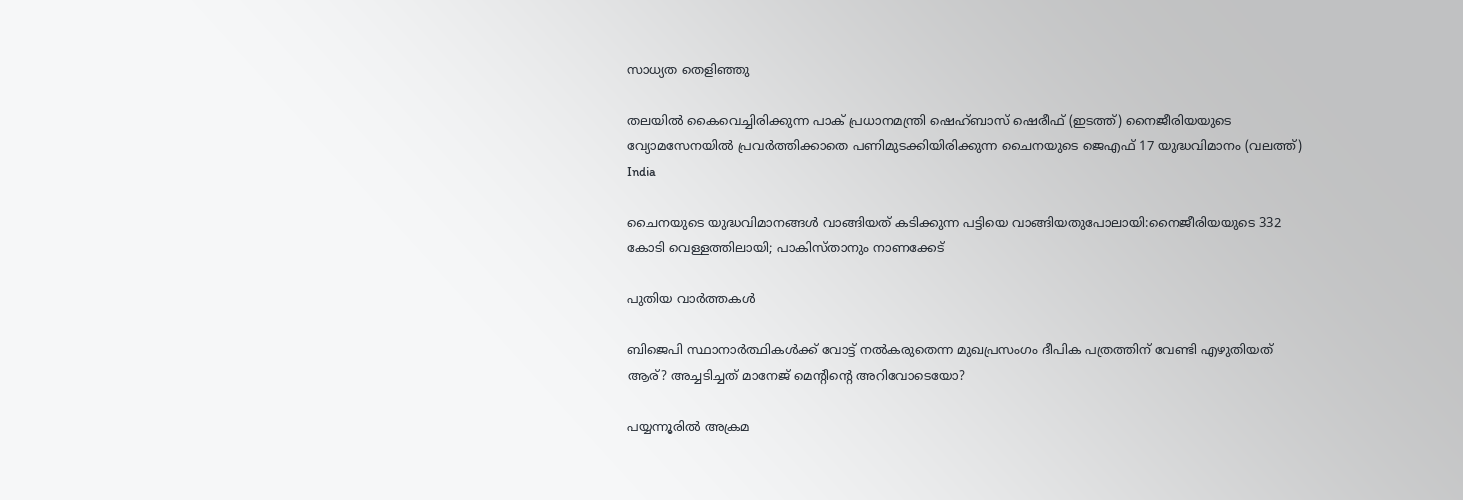സാധ്യത തെളിഞ്ഞു

തലയില്‍ കൈവെച്ചിരിക്കുന്ന പാക് പ്രധാനമന്ത്രി ഷെഹ്ബാസ് ഷെരീഫ് (ഇടത്ത്) നൈജീരിയയുടെ വ്യോമസേനയില്‍ പ്രവര്‍ത്തിക്കാതെ പണിമുടക്കിയിരിക്കുന്ന ചൈനയുടെ ജെഎഫ് 17 യുദ്ധവിമാനം (വലത്ത്)
India

ചൈനയുടെ യുദ്ധവിമാനങ്ങള്‍ വാങ്ങിയത് കടിക്കുന്ന പട്ടിയെ വാങ്ങിയതുപോലായി:നൈജീരിയയുടെ 332 കോടി വെള്ളത്തിലായി; പാകിസ്താനും നാണക്കേട്

പുതിയ വാര്‍ത്തകള്‍

ബിജെപി സ്ഥാനാര്‍ത്ഥികള്‍ക്ക് വോട്ട് നല്‍കരുതെന്ന മുഖപ്രസംഗം ദീപിക പത്രത്തിന് വേണ്ടി എഴുതിയത് ആര്? അച്ചടിച്ചത് മാനേജ് മെന്‍റിന്റെ അറിവോടെയോ?

പയ്യന്നൂരില്‍ അക്രമ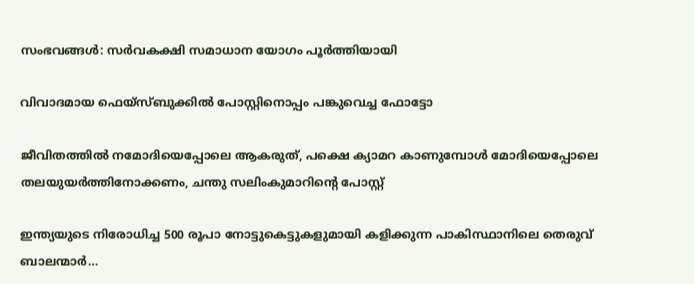സംഭവങ്ങള്‍: സര്‍വകക്ഷി സമാധാന യോഗം പൂര്‍ത്തിയായി

വിവാദമായ ഫെയ്സ്ബുക്കില്‍ പോസ്റ്റിനൊപ്പം പങ്കുവെച്ച ഫോട്ടോ

ജീവിതത്തില്‍ നമോദിയെപ്പോലെ ആകരുത്, പക്ഷെ ക്യാമറ കാണുമ്പോള്‍ മോദിയെപ്പോലെ തലയുയര്‍ത്തിനോക്കണം, ചന്തു സലിംകുമാറിന്റെ പോസ്റ്റ്

ഇന്ത്യയുടെ നിരോധിച്ച 500 രൂപാ നോട്ടുകെട്ടുകളുമായി കളിക്കുന്ന പാകിസ്ഥാനിലെ തെരുവ് ബാലന്മാര്‍…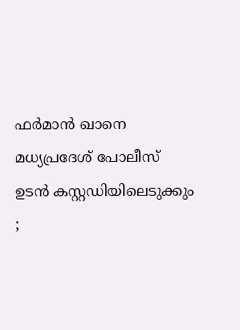ഫർമാൻ ഖാനെ മധ്യപ്രദേശ് പോലീസ് ഉടൻ കസ്റ്റഡിയിലെടുക്കും ;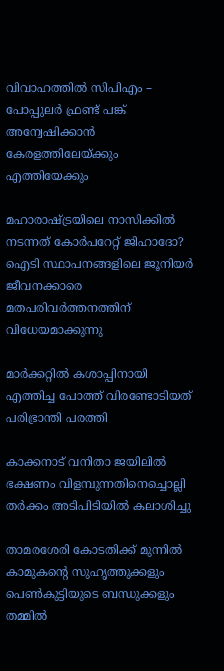വിവാഹത്തിൽ സിപിഎം – പോപ്പുലർ ഫ്രണ്ട് പങ്ക് അന്വേഷിക്കാൻ കേരളത്തിലേയ്‌ക്കും എത്തിയേക്കും

മഹാരാഷ്‌ട്രയിലെ നാസിക്കില്‍ നടന്നത് കോര്‍പറേറ്റ് ജിഹാദോ? ഐടി സ്ഥാപനങ്ങളിലെ ജൂനിയർ ജീവനക്കാരെ മതപരിവര്‍ത്തനത്തിന് വിധേയമാക്കുന്നു

മാര്‍ക്കറ്റില്‍ കശാപ്പിനായി എത്തിച്ച പോത്ത് വിരണ്ടോടിയത് പരിഭ്രാന്തി പരത്തി

കാക്കനാട് വനിതാ ജയിലില്‍ ഭക്ഷണം വിളമ്പുന്നതിനെച്ചൊല്ലി തര്‍ക്കം അടിപിടിയില്‍ കലാശിച്ചു

താമരശേരി കോടതിക്ക് മുന്നില്‍ കാമുകന്റെ സുഹൃത്തുക്കളും പെണ്‍കുട്ടിയുടെ ബന്ധുക്കളും തമ്മില്‍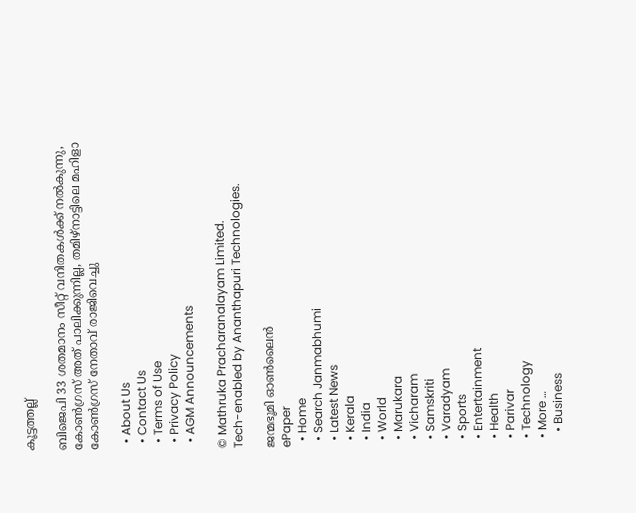കൂട്ടത്തല്ല്

ബിജെപി 33 ശതമാനം സീറ്റ് വനിതകള്‍ക്ക് നല്‍കുന്നു, കോണ്‍ഗ്രസ് അത് പാലിക്കുന്നില്ല, തമിഴ്നാട്ടിലെ മഹിളാ കോണ്‍ഗ്രസ് നേതാവ് രാജിവെച്ചു

  • About Us
  • Contact Us
  • Terms of Use
  • Privacy Policy
  • AGM Announcements

© Mathruka Pracharanalayam Limited.
Tech-enabled by Ananthapuri Technologies.

ജന്മഭൂമി ഓണ്‍ലൈന്‍
ePaper
  • Home
  • Search Janmabhumi
  • Latest News
  • Kerala
  • India
  • World
  • Marukara
  • Vicharam
  • Samskriti
  • Varadyam
  • Sports
  • Entertainment
  • Health
  • Parivar
  • Technology
  • More …
    • Business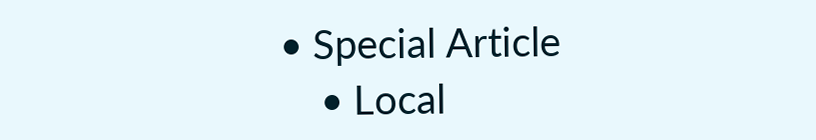• Special Article
    • Local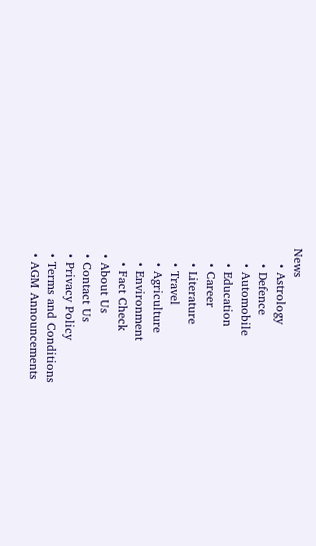News
    • Astrology
    • Defence
    • Automobile
    • Education
    • Career
    • Literature
    • Travel
    • Agriculture
    • Environment
    • Fact Check
  • About Us
  • Contact Us
  • Privacy Policy
  • Terms and Conditions
  • AGM Announcements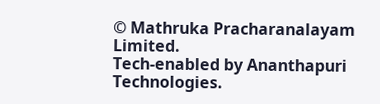© Mathruka Pracharanalayam Limited.
Tech-enabled by Ananthapuri Technologies.